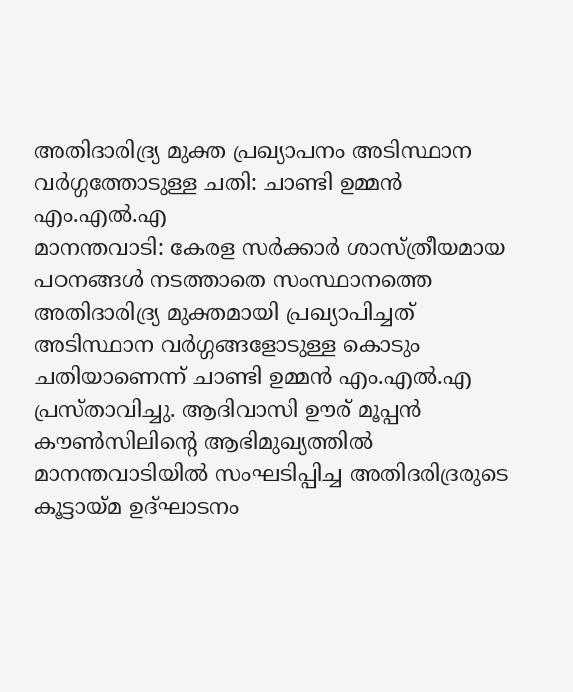അതിദാരിദ്ര്യ മുക്ത പ്രഖ്യാപനം അടിസ്ഥാന വർഗ്ഗത്തോടുള്ള ചതി: ചാണ്ടി ഉമ്മൻ എം.എൽ.എ
മാനന്തവാടി: കേരള സർക്കാർ ശാസ്ത്രീയമായ പഠനങ്ങൾ നടത്താതെ സംസ്ഥാനത്തെ അതിദാരിദ്ര്യ മുക്തമായി പ്രഖ്യാപിച്ചത് അടിസ്ഥാന വർഗ്ഗങ്ങളോടുള്ള കൊടും ചതിയാണെന്ന് ചാണ്ടി ഉമ്മൻ എം.എൽ.എ പ്രസ്താവിച്ചു. ആദിവാസി ഊര് മൂപ്പൻ കൗൺസിലിന്റെ ആഭിമുഖ്യത്തിൽ മാനന്തവാടിയിൽ സംഘടിപ്പിച്ച അതിദരിദ്രരുടെ കൂട്ടായ്മ ഉദ്ഘാടനം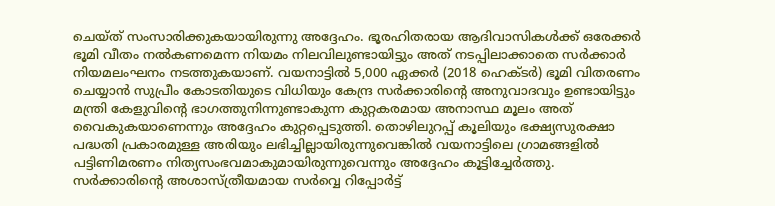ചെയ്ത് സംസാരിക്കുകയായിരുന്നു അദ്ദേഹം. ഭൂരഹിതരായ ആദിവാസികൾക്ക് ഒരേക്കർ ഭൂമി വീതം നൽകണമെന്ന നിയമം നിലവിലുണ്ടായിട്ടും അത് നടപ്പിലാക്കാതെ സർക്കാർ നിയമലംഘനം നടത്തുകയാണ്. വയനാട്ടിൽ 5,000 ഏക്കർ (2018 ഹെക്ടർ) ഭൂമി വിതരണം ചെയ്യാൻ സുപ്രീം കോടതിയുടെ വിധിയും കേന്ദ്ര സർക്കാരിന്റെ അനുവാദവും ഉണ്ടായിട്ടും മന്ത്രി കേളുവിന്റെ ഭാഗത്തുനിന്നുണ്ടാകുന്ന കുറ്റകരമായ അനാസ്ഥ മൂലം അത് വൈകുകയാണെന്നും അദ്ദേഹം കുറ്റപ്പെടുത്തി. തൊഴിലുറപ്പ് കൂലിയും ഭക്ഷ്യസുരക്ഷാ പദ്ധതി പ്രകാരമുള്ള അരിയും ലഭിച്ചില്ലായിരുന്നുവെങ്കിൽ വയനാട്ടിലെ ഗ്രാമങ്ങളിൽ പട്ടിണിമരണം നിത്യസംഭവമാകുമായിരുന്നുവെന്നും അദ്ദേഹം കൂട്ടിച്ചേർത്തു.
സർക്കാരിന്റെ അശാസ്ത്രീയമായ സർവ്വെ റിപ്പോർട്ട്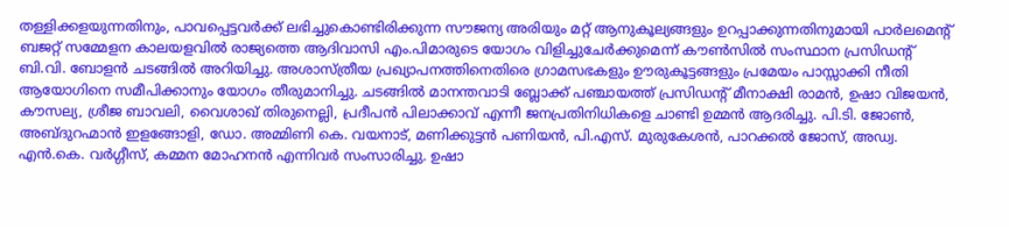തള്ളിക്കളയുന്നതിനും, പാവപ്പെട്ടവർക്ക് ലഭിച്ചുകൊണ്ടിരിക്കുന്ന സൗജന്യ അരിയും മറ്റ് ആനുകൂല്യങ്ങളും ഉറപ്പാക്കുന്നതിനുമായി പാർലമെന്റ് ബജറ്റ് സമ്മേളന കാലയളവിൽ രാജ്യത്തെ ആദിവാസി എം.പിമാരുടെ യോഗം വിളിച്ചുചേർക്കുമെന്ന് കൗൺസിൽ സംസ്ഥാന പ്രസിഡന്റ് ബി.വി. ബോളൻ ചടങ്ങിൽ അറിയിച്ചു. അശാസ്ത്രീയ പ്രഖ്യാപനത്തിനെതിരെ ഗ്രാമസഭകളും ഊരുകൂട്ടങ്ങളും പ്രമേയം പാസ്സാക്കി നീതി ആയോഗിനെ സമീപിക്കാനും യോഗം തീരുമാനിച്ചു. ചടങ്ങിൽ മാനന്തവാടി ബ്ലോക്ക് പഞ്ചായത്ത് പ്രസിഡന്റ് മീനാക്ഷി രാമൻ, ഉഷാ വിജയൻ, കൗസല്യ, ശ്രീജ ബാവലി, വൈശാഖ് തിരുനെല്ലി, പ്രദീപൻ പിലാക്കാവ് എന്നീ ജനപ്രതിനിധികളെ ചാണ്ടി ഉമ്മൻ ആദരിച്ചു. പി.ടി. ജോൺ, അബ്ദുറഹ്മാൻ ഇളങ്ങോളി, ഡോ. അമ്മിണി കെ. വയനാട്, മണിക്കുട്ടൻ പണിയൻ, പി.എസ്. മുരുകേശൻ, പാറക്കൽ ജോസ്, അഡ്വ. എൻ.കെ. വർഗ്ഗീസ്, കമ്മന മോഹനൻ എന്നിവർ സംസാരിച്ചു. ഉഷാ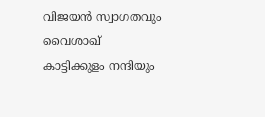വിജയൻ സ്വാഗതവും വൈശാഖ് കാട്ടിക്കുളം നന്ദിയും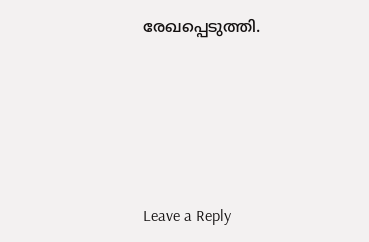രേഖപ്പെടുത്തി.





Leave a Reply